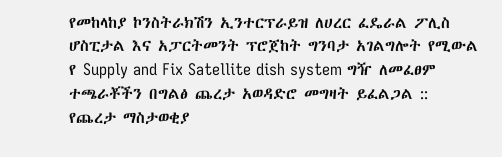የመከላከያ ኮንስትራክሽን ኢንተርፕራይዝ ለሀረር ፈዴራል ፖሊስ ሆስፒታል እና አፓርትመንት ፕሮጀከት ግንባታ አገልግሎት የሚውል የ Supply and Fix Satellite dish system ግዥ ለመፈፀም ተጫራቾችን በግልፅ ጨረታ አወዳድሮ መግዛት ይፈልጋል ::
የጨረታ ማስታወቂያ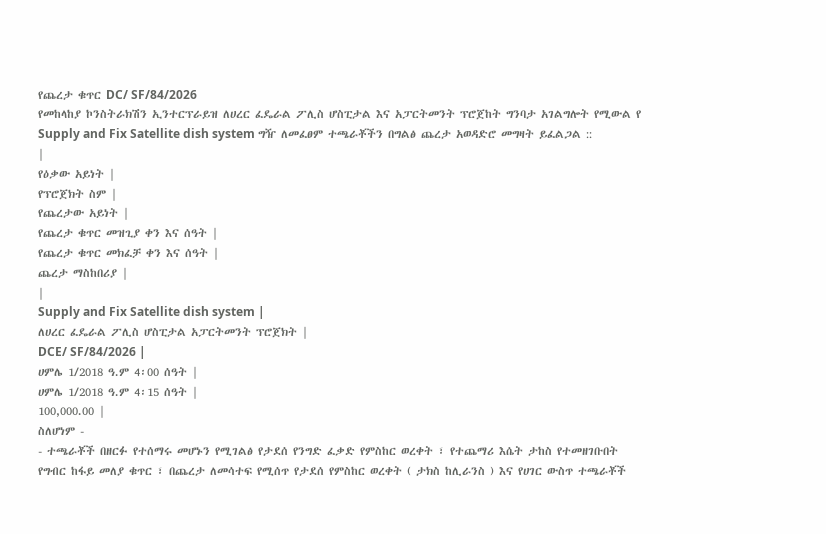የጨረታ ቁጥር DC/ SF/84/2026
የመከላከያ ኮንስትራክሽን ኢንተርፕራይዝ ለሀረር ፈዴራል ፖሊስ ሆስፒታል እና አፓርትመንት ፕሮጀከት ግንባታ አገልግሎት የሚውል የ Supply and Fix Satellite dish system ግዥ ለመፈፀም ተጫራቾችን በግልፅ ጨረታ አወዳድሮ መግዛት ይፈልጋል ::
|
የዕቃው አይነት |
የፕሮጀክት ስም |
የጨረታው አይነት |
የጨረታ ቁጥር መዝጊያ ቀን እና ሰዓት |
የጨረታ ቁጥር መክፈቻ ቀን እና ሰዓት |
ጨረታ ማስከበሪያ |
|
Supply and Fix Satellite dish system |
ለሀረር ፈዴራል ፖሊስ ሆስፒታል አፓርትመንት ፕሮጀክት |
DCE/ SF/84/2026 |
ሀምሌ 1/2018 ዓ.ም 4፡00 ሰዓት |
ሀምሌ 1/2018 ዓ.ም 4፡15 ሰዓት |
100,000.00 |
ስለሆነም -
- ተጫራቾች በዘርፉ የተሰማሩ መሆኑን የሚገልፅ የታደሰ የንግድ ፈቃድ የምስከር ወረቀት ፣ የተጨማሪ እሴት ታከስ የተመዘገቡበት የግብር ከፋይ መለያ ቁጥር ፣ በጨረታ ለመሳተፍ የሚሰጥ የታደሰ የምስከር ወረቀት ( ታክስ ከሊራንስ ) እና የሀገር ውስጥ ተጫራቾች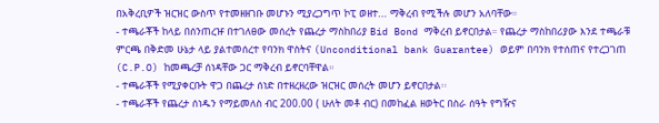በአቅረቢዎች ዝርዝር ውስጥ የተመዘዘገቡ መሆኑን ሚያረጋግጥ ኮፒ ወዘተ... ማቅረብ የሚችሉ መሆን አለባቸው።
- ተጫራቾች ከላይ በሰንጠረዡ በተገለፀው መሰረት የጨረታ ማስከበሪያ Bid Bond ማቅረብ ይኖርበታል። የጨረታ ማስከበሪያው እንደ ተጫራቹ ምርጫ በቅድመ ሁኔታ ላይ ያልተመሰረተ የባንክ ዋስትና (Unconditional bank Guarantee) ወይም በባንክ የተሰጠና የተረጋገጠ (C.P.O) ከመጫረቻ ሰነዳቸው ጋር ማቅረብ ይኖርባቸዋል።
- ተጫራቾች የሚያቀርቡት ዋጋ በጨረታ ሰነድ በተዘረዘረው ዝርዝር መሰረት መሆን ይኖርበታል፡፡
- ተጫራቾች የጨረታ ሰነዱን የማይመለስ ብር 200.00 ( ሁለት መቶ ብር) በመከፈል ዘወትር በስራ ሰዓት የግዥና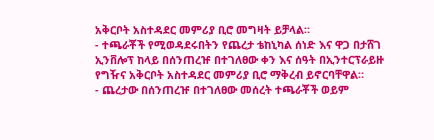አቅርቦት አስተዳደር መምሪያ ቢሮ መግዛት ይቻላል።
- ተጫራቾች የሚወዳደሩበትን የጨረታ ቴከኒካል ሰነድ እና ዋጋ በታሸገ ኢንቨሎፕ ከላይ በሰንጠረዡ በተገለፀው ቀን እና ሰዓት በኢንተርፕራይዙ የግዥና አቅርቦት አስተዳደር መምሪያ ቢሮ ማቅረብ ይኖርባቸዋል።
- ጨረታው በሰንጠረዡ በተገለፀው መሰረት ተጫራቾች ወይም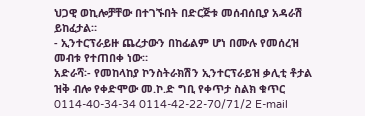ህጋዊ ወኪሎቻቸው በተገኙበት በድርጅቱ መሰብሰቢያ አዳራሽ ይከፈታል።
- ኢንተርፕራይዙ ጨረታውን በከፊልም ሆነ በሙሉ የመሰረዝ መብቱ የተጠበቀ ነው።
አድራሻ፡- የመከላከያ ኮንስትራክሽን ኢንተርፕራይዝ ቃሊቲ ቶታል ዝቅ ብሎ የቀድሞው መ.ኮ.ድ ግቢ የቀጥታ ስልክ ቁጥር 0114-40-34-34 0114-42-22-70/71/2 E-mail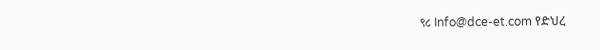९८ Info@dce-et.com የድህረ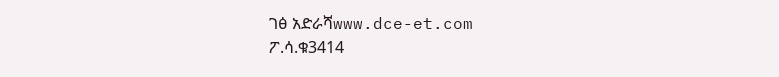ገፅ አድራሻwww.dce-et.com
ፖ.ሳ.ቁ3414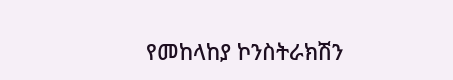የመከላከያ ኮንስትራክሽን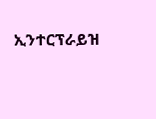ኢንተርፕራይዝ